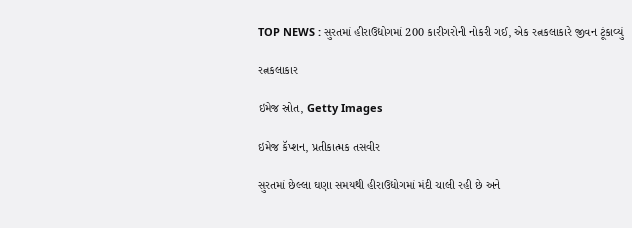TOP NEWS : સુરતમાં હીરાઉદ્યોગમાં 200 કારીગરોની નોકરી ગઈ, એક રત્નકલાકારે જીવન ટૂંકાવ્યું

રત્નકલાકાર

ઇમેજ સ્રોત, Getty Images

ઇમેજ કૅપ્શન, પ્રતીકાત્મક તસવીર

સુરતમાં છેલ્લા ઘણા સમયથી હીરાઉદ્યોગમાં મંદી ચાલી રહી છે અને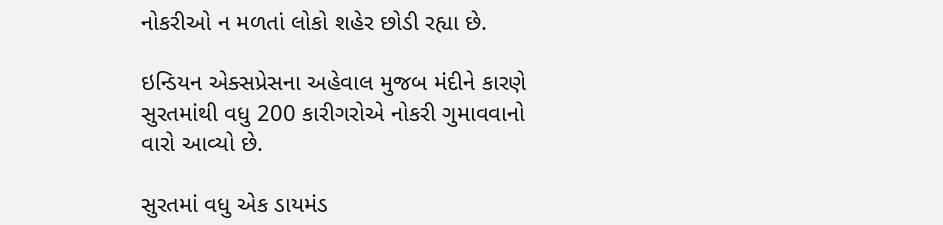નોકરીઓ ન મળતાં લોકો શહેર છોડી રહ્યા છે.

ઇન્ડિયન એક્સપ્રેસના અહેવાલ મુજબ મંદીને કારણે સુરતમાંથી વધુ 200 કારીગરોએ નોકરી ગુમાવવાનો વારો આવ્યો છે.

સુરતમાં વધુ એક ડાયમંડ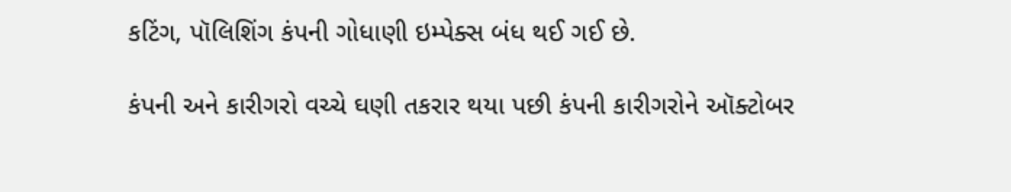કટિંગ, પૉલિશિંગ કંપની ગોધાણી ઇમ્પેક્સ બંધ થઈ ગઈ છે.

કંપની અને કારીગરો વચ્ચે ઘણી તકરાર થયા પછી કંપની કારીગરોને ઑક્ટોબર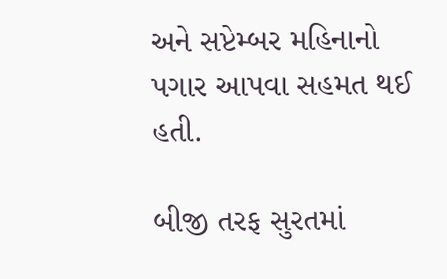અને સપ્ટેમ્બર મહિનાનો પગાર આપવા સહમત થઈ હતી.

બીજી તરફ સુરતમાં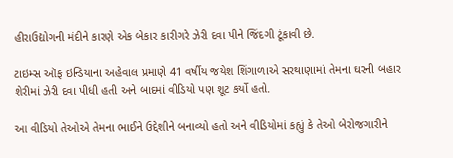હીરાઉદ્યોગની મંદીને કારણે એક બેકાર કારીગરે ઝેરી દવા પીને જિંદગી ટૂંકાવી છે.

ટાઇમ્સ ઑફ ઇન્ડિયાના અહેવાલ પ્રમાણે 41 વર્ષીય જયેશ શિંગાળાએ સરથાણામાં તેમના ઘરની બહાર શેરીમાં ઝેરી દવા પીધી હતી અને બાદમાં વીડિયો પણ શૂટ કર્યો હતો.

આ વીડિયો તેઓએ તેમના ભાઈને ઉદ્દેશીને બનાવ્યો હતો અને વીડિયોમાં કહ્યું કે તેઓ બેરોજગારીને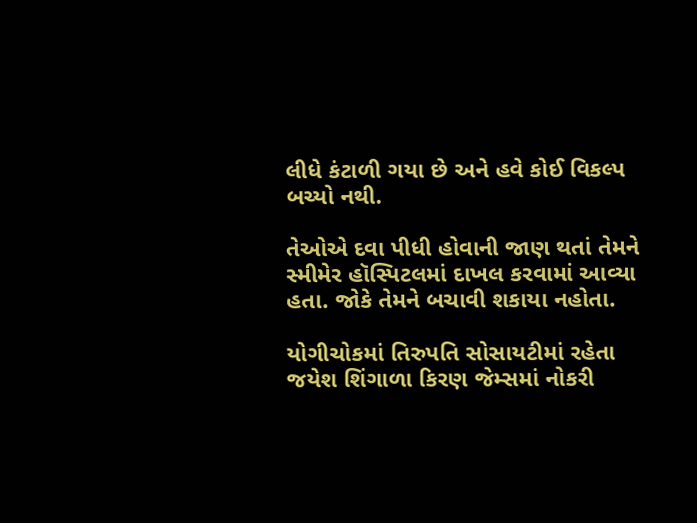લીધે કંટાળી ગયા છે અને હવે કોઈ વિકલ્પ બચ્યો નથી.

તેઓએ દવા પીધી હોવાની જાણ થતાં તેમને સ્મીમેર હૉસ્પિટલમાં દાખલ કરવામાં આવ્યા હતા. જોકે તેમને બચાવી શકાયા નહોતા.

યોગીચોકમાં તિરુપતિ સોસાયટીમાં રહેતા જયેશ શિંગાળા કિરણ જેમ્સમાં નોકરી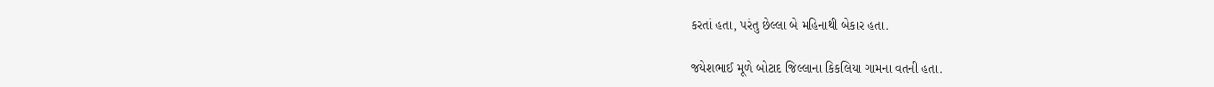કરતાં હતા, પરંતુ છેલ્લા બે મહિનાથી બેકાર હતા.

જયેશભાઈ મૂળે બોટાદ જિલ્લાના કિકલિયા ગામના વતની હતા.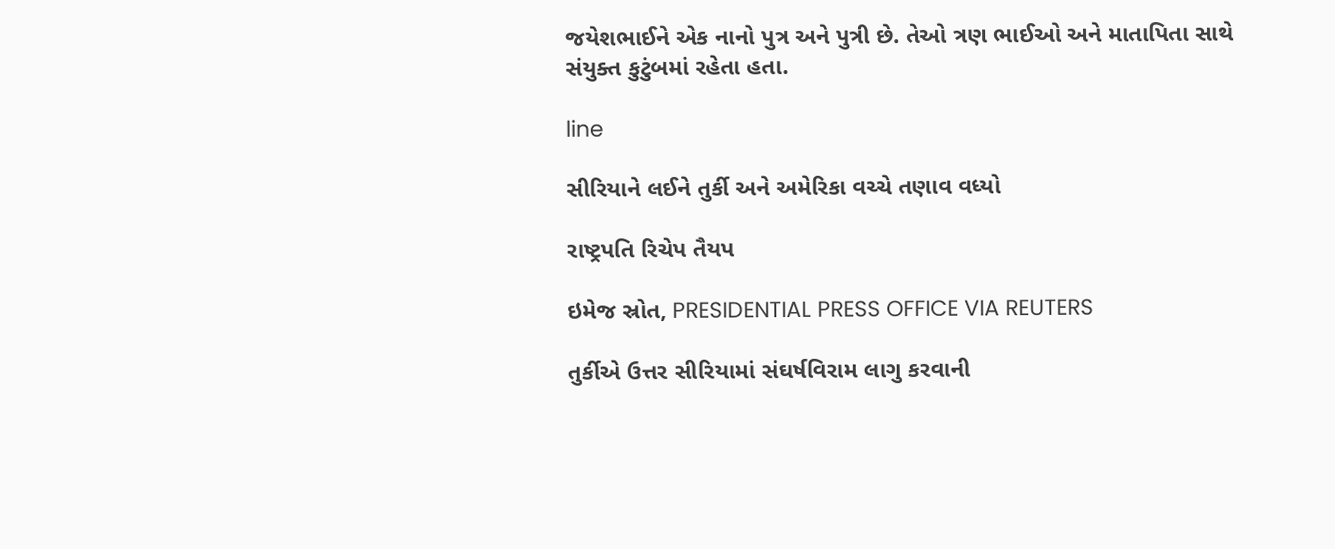જયેશભાઈને એક નાનો પુત્ર અને પુત્રી છે. તેઓ ત્રણ ભાઈઓ અને માતાપિતા સાથે સંયુક્ત કુટુંબમાં રહેતા હતા.

line

સીરિયાને લઈને તુર્કી અને અમેરિકા વચ્ચે તણાવ વધ્યો

રાષ્ટ્રપતિ રિચેપ તૈયપ

ઇમેજ સ્રોત, PRESIDENTIAL PRESS OFFICE VIA REUTERS

તુર્કીએ ઉત્તર સીરિયામાં સંઘર્ષવિરામ લાગુ કરવાની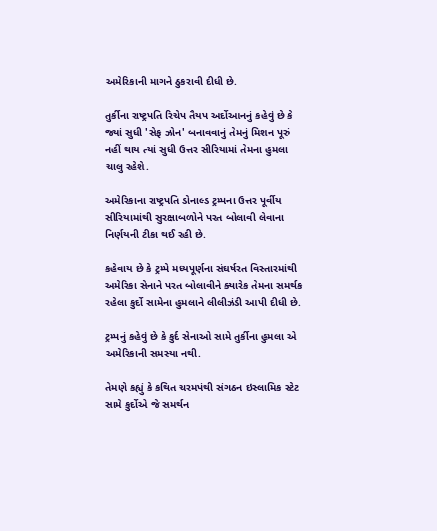અમેરિકાની માગને ઠુકરાવી દીધી છે.

તુર્કીના રાષ્ટ્રપતિ રિચેપ તૈયપ અર્દોઆનનું કહેવું છે કે જ્યાં સુધી 'સેફ ઝોન' બનાવવાનું તેમનું મિશન પૂરું નહીં થાય ત્યાં સુધી ઉત્તર સીરિયામાં તેમના હુમલા ચાલુ રહેશે.

અમેરિકાના રાષ્ટ્રપતિ ડોનાલ્ડ ટ્રમ્પના ઉત્તર પૂર્વીય સીરિયામાંથી સુરક્ષાબળોને પરત બોલાવી લેવાના નિર્ણયની ટીકા થઈ રહી છે.

કહેવાય છે કે ટ્રમ્પે મધ્યપૂર્ણના સંઘર્ષરત વિસ્તારમાંથી અમેરિકા સેનાને પરત બોલાવીને ક્યારેક તેમના સમર્થક રહેલા કુર્દો સામેના હુમલાને લીલીઝંડી આપી દીધી છે.

ટ્રમ્પનું કહેવું છે કે કુર્દ સેનાઓ સામે તુર્કીના હુમલા એ અમેરિકાની સમસ્યા નથી.

તેમણે કહ્યું કે કથિત ચરમપંથી સંગઠન ઇસ્લામિક સ્ટેટ સામે કુર્દોએ જે સમર્થન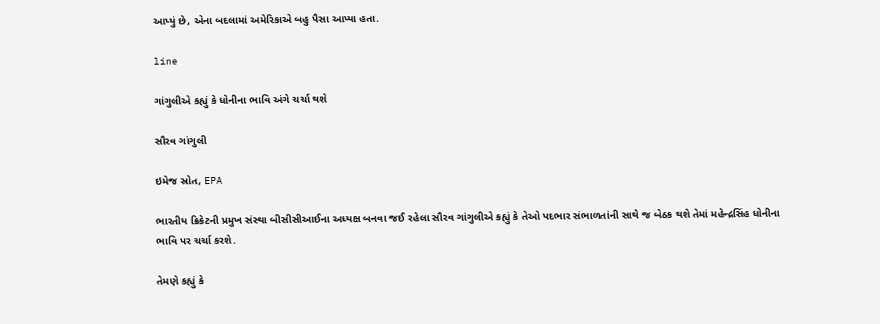આપ્યું છે, એના બદલામાં અમેરિકાએ બહુ પૈસા આપ્યા હતા.

line

ગાંગુલીએ કહ્યું કે ધોનીના ભાવિ અંગે ચર્ચા થશે

સૌરવ ગાંગુલી

ઇમેજ સ્રોત, EPA

ભારતીય ક્રિકેટની પ્રમુખ સંસ્થા બીસીસીઆઈના અધ્યક્ષ બનવા જઈ રહેલા સૌરવ ગાંગુલીએ કહ્યું કે તેઓ પદભાર સંભાળતાંની સાથે જ બેઠક થશે તેમાં મહેન્દ્રસિંહ ધોનીના ભાવિ પર ચર્ચા કરશે.

તેમણે કહ્યું કે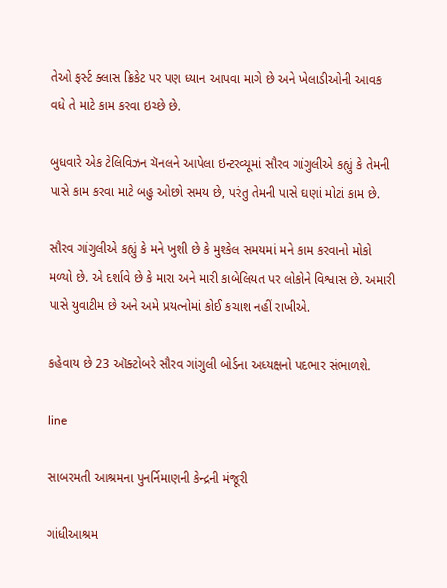તેઓ ફર્સ્ટ ક્લાસ ક્રિકેટ પર પણ ધ્યાન આપવા માગે છે અને ખેલાડીઓની આવક વધે તે માટે કામ કરવા ઇચ્છે છે.

બુધવારે એક ટેલિવિઝન ચૅનલને આપેલા ઇન્ટરવ્યૂમાં સૌરવ ગાંગુલીએ કહ્યું કે તેમની પાસે કામ કરવા માટે બહુ ઓછો સમય છે, પરંતુ તેમની પાસે ઘણાં મોટાં કામ છે.

સૌરવ ગાંગુલીએ કહ્યું કે મને ખુશી છે કે મુશ્કેલ સમયમાં મને કામ કરવાનો મોકો મળ્યો છે. એ દર્શાવે છે કે મારા અને મારી કાબેલિયત પર લોકોને વિશ્વાસ છે. અમારી પાસે યુવાટીમ છે અને અમે પ્રયત્નોમાં કોઈ કચાશ નહીં રાખીએ.

કહેવાય છે 23 ઑક્ટોબરે સૌરવ ગાંગુલી બોર્ડના અધ્યક્ષનો પદભાર સંભાળશે.

line

સાબરમતી આશ્રમના પુનર્નિમાણની કેન્દ્રની મંજૂરી

ગાંધીઆશ્રમ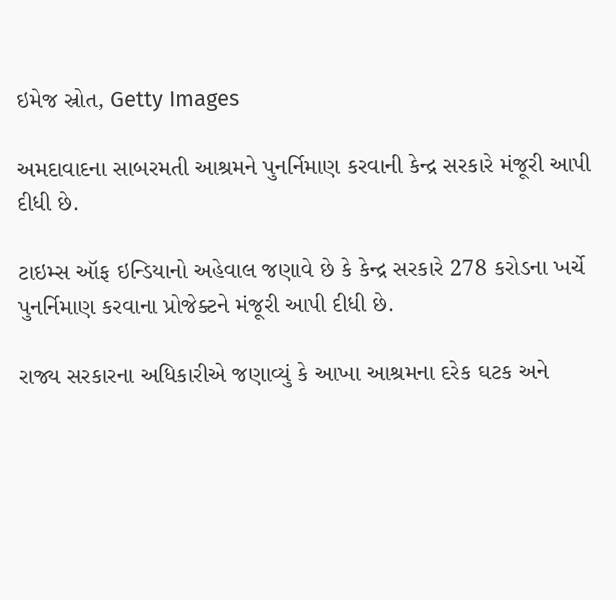ઇમેજ સ્રોત, Getty Images

અમદાવાદના સાબરમતી આશ્રમને પુનર્નિમાણ કરવાની કેન્દ્ર સરકારે મંજૂરી આપી દીધી છે.

ટાઇમ્સ ઑફ ઇન્ડિયાનો અહેવાલ જણાવે છે કે કેન્દ્ર સરકારે 278 કરોડના ખર્ચે પુનર્નિમાણ કરવાના પ્રોજેક્ટને મંજૂરી આપી દીધી છે.

રાજ્ય સરકારના અધિકારીએ જણાવ્યું કે આખા આશ્રમના દરેક ઘટક અને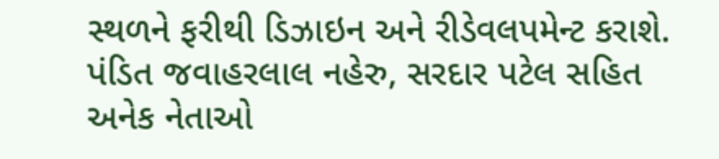સ્થળને ફરીથી ડિઝાઇન અને રીડેવલપમેન્ટ કરાશે. પંડિત જવાહરલાલ નહેરુ, સરદાર પટેલ સહિત અનેક નેતાઓ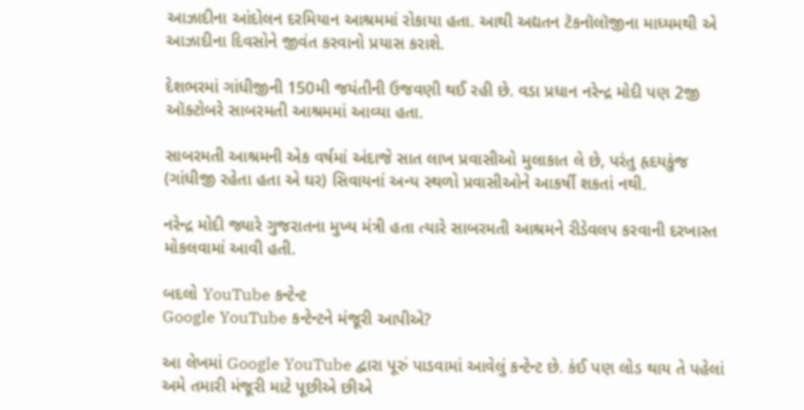આઝાદીના આંદોલન દરમિયાન આશ્રમમાં રોકાયા હતા. આથી અદ્યતન ટૅકનૉલૉજીના માધ્યમથી એ આઝાદીના દિવસોને જીવંત કરવાનો પ્રયાસ કરાશે.

દેશભરમાં ગાંધીજીની 150મી જયંતીની ઉજવણી થઈ રહી છે. વડા પ્રધાન નરેન્દ્ર મોદી પણ 2જી ઑક્ટોબરે સાબરમતી આશ્રમમાં આવ્યા હતા.

સાબરમતી આશ્રમની એક વર્ષમાં અંદાજે સાત લાખ પ્રવાસીઓ મુલાકાત લે છે, પરંતુ હૃદયકુંજ (ગાંધીજી રહેતા હતા એ ઘર) સિવાયનાં અન્ય સ્થળો પ્રવાસીઓને આકર્ષી શકતાં નથી.

નરેન્દ્ર મોદી જ્યારે ગુજરાતના મુખ્ય મંત્રી હતા ત્યારે સાબરમતી આશ્રમને રીડેવલપ કરવાની દરખાસ્ત મોકલવામાં આવી હતી.

બદલો YouTube કન્ટેન્ટ
Google YouTube કન્ટેન્ટને મંજૂરી આપીએ?

આ લેખમાં Google YouTube દ્વારા પૂરું પાડવામાં આવેલું કન્ટેન્ટ છે. કંઈ પણ લોડ થાય તે પહેલાં અમે તમારી મંજૂરી માટે પૂછીએ છીએ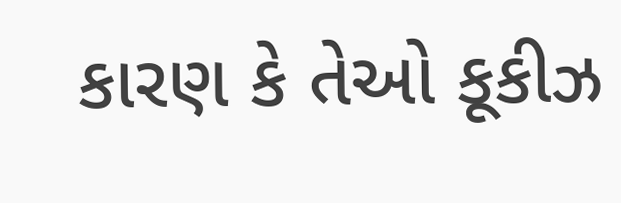કારણ કે તેઓ કૂકીઝ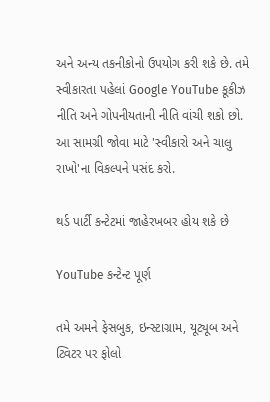અને અન્ય તકનીકોનો ઉપયોગ કરી શકે છે. તમે સ્વીકારતા પહેલાં Google YouTube કૂકીઝ નીતિ અને ગોપનીયતાની નીતિ વાંચી શકો છો. આ સામગ્રી જોવા માટે 'સ્વીકારો અને ચાલુ રાખો'ના વિકલ્પને પસંદ કરો.

થર્ડ પાર્ટી કન્ટેટમાં જાહેરખબર હોય શકે છે

YouTube કન્ટેન્ટ પૂર્ણ

તમે અમને ફેસબુક, ઇન્સ્ટાગ્રામ, યૂટ્યૂબ અને ટ્વિટર પર ફોલો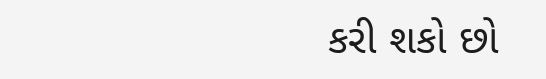કરી શકો છો